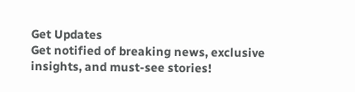Get Updates
Get notified of breaking news, exclusive insights, and must-see stories!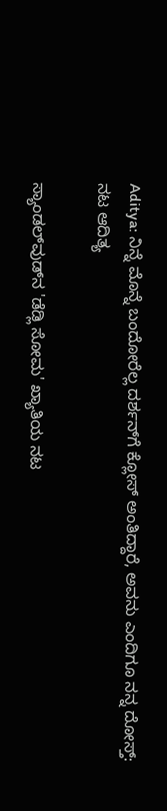Aditya: ನಿನ್ನೆ ಮೊನ್ನೆ ಬಂದೋರೆಲ್ಲ ದರ್ಶನ್‌ಗೆ ಕ್ಲೋಸ್ ಅಂತಿದ್ದಾರೆ, ಅವನು ಎಂದಿಗೂ ನನ್ನ ದೋಸ್ತ್‌: ನಟ ಆದಿತ್ಯ

ಸ್ಯಾಂಡಲ್‌ವುಡ್‌ನ 'ಡೆಡ್ಲಿ ಸೋಮ' ಖ್ಯಾತಿಯ ನಟ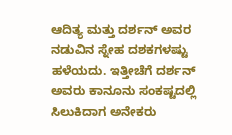ಆದಿತ್ಯ ಮತ್ತು ದರ್ಶನ್ ಅವರ ನಡುವಿನ ಸ್ನೇಹ ದಶಕಗಳಷ್ಟು ಹಳೆಯದು. ಇತ್ತೀಚೆಗೆ ದರ್ಶನ್ ಅವರು ಕಾನೂನು ಸಂಕಷ್ಟದಲ್ಲಿ ಸಿಲುಕಿದಾಗ ಅನೇಕರು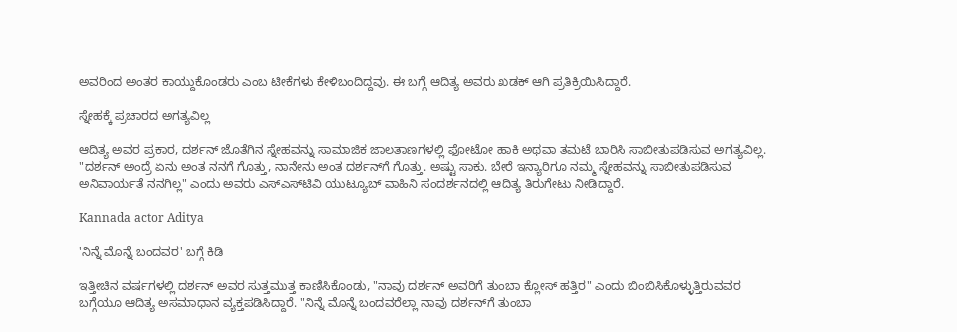ಅವರಿಂದ ಅಂತರ ಕಾಯ್ದುಕೊಂಡರು ಎಂಬ ಟೀಕೆಗಳು ಕೇಳಿಬಂದಿದ್ದವು. ಈ ಬಗ್ಗೆ ಆದಿತ್ಯ ಅವರು ಖಡಕ್‌ ಆಗಿ ಪ್ರತಿಕ್ರಿಯಿಸಿದ್ದಾರೆ.

ಸ್ನೇಹಕ್ಕೆ ಪ್ರಚಾರದ ಅಗತ್ಯವಿಲ್ಲ

ಆದಿತ್ಯ ಅವರ ಪ್ರಕಾರ, ದರ್ಶನ್ ಜೊತೆಗಿನ ಸ್ನೇಹವನ್ನು ಸಾಮಾಜಿಕ ಜಾಲತಾಣಗಳಲ್ಲಿ ಫೋಟೋ ಹಾಕಿ ಅಥವಾ ತಮಟೆ ಬಾರಿಸಿ ಸಾಬೀತುಪಡಿಸುವ ಅಗತ್ಯವಿಲ್ಲ. "ದರ್ಶನ್ ಅಂದ್ರೆ ಏನು ಅಂತ ನನಗೆ ಗೊತ್ತು, ನಾನೇನು ಅಂತ ದರ್ಶನ್‌ಗೆ ಗೊತ್ತು. ಅಷ್ಟು ಸಾಕು. ಬೇರೆ ಇನ್ಯಾರಿಗೂ ನಮ್ಮ ಸ್ನೇಹವನ್ನು ಸಾಬೀತುಪಡಿಸುವ ಅನಿವಾರ್ಯತೆ ನನಗಿಲ್ಲ" ಎಂದು ಅವರು ಎಸ್‌ಎಸ್‌ಟಿವಿ ಯುಟ್ಯೂಬ್‌ ವಾಹಿನಿ ಸಂದರ್ಶನದಲ್ಲಿ ಆದಿತ್ಯ ತಿರುಗೇಟು ನೀಡಿದ್ದಾರೆ.

Kannada actor Aditya

'ನಿನ್ನೆ ಮೊನ್ನೆ ಬಂದವರ' ಬಗ್ಗೆ ಕಿಡಿ

ಇತ್ತೀಚಿನ ವರ್ಷಗಳಲ್ಲಿ ದರ್ಶನ್ ಅವರ ಸುತ್ತಮುತ್ತ ಕಾಣಿಸಿಕೊಂಡು, "ನಾವು ದರ್ಶನ್ ಅವರಿಗೆ ತುಂಬಾ ಕ್ಲೋಸ್‌ ಹತ್ತಿರ" ಎಂದು ಬಿಂಬಿಸಿಕೊಳ್ಳುತ್ತಿರುವವರ ಬಗ್ಗೆಯೂ ಆದಿತ್ಯ ಅಸಮಾಧಾನ ವ್ಯಕ್ತಪಡಿಸಿದ್ದಾರೆ. "ನಿನ್ನೆ ಮೊನ್ನೆ ಬಂದವರೆಲ್ಲಾ ನಾವು ದರ್ಶನ್‌ಗೆ ತುಂಬಾ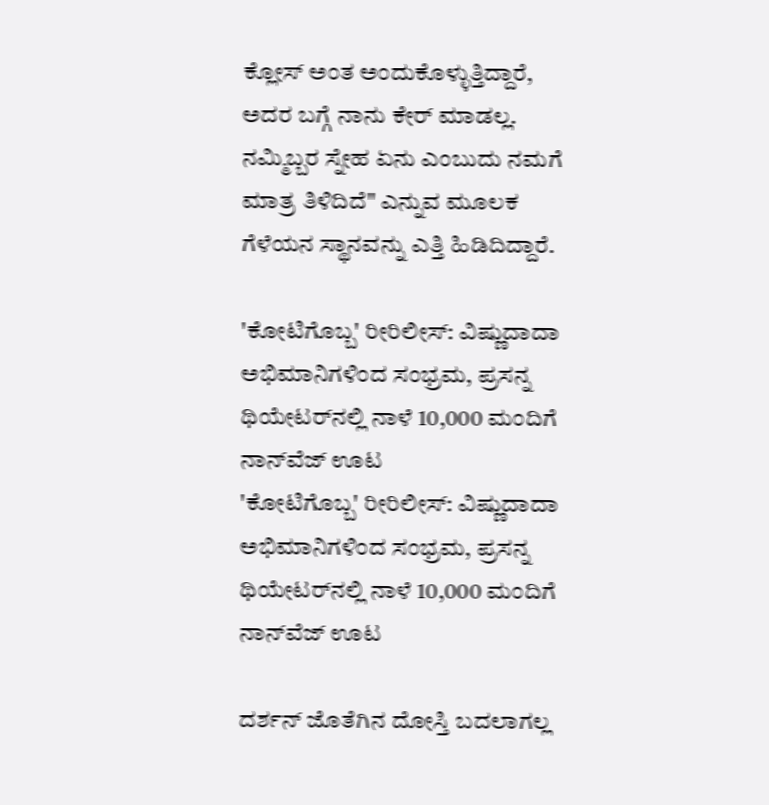ಕ್ಲೋಸ್ ಅಂತ ಅಂದುಕೊಳ್ಳುತ್ತಿದ್ದಾರೆ, ಅದರ ಬಗ್ಗೆ ನಾನು ಕೇರ್ ಮಾಡಲ್ಲ. ನಮ್ಮಿಬ್ಬರ ಸ್ನೇಹ ಏನು ಎಂಬುದು ನಮಗೆ ಮಾತ್ರ ತಿಳಿದಿದೆ" ಎನ್ನುವ ಮೂಲಕ ಗೆಳೆಯನ ಸ್ಥಾನವನ್ನು ಎತ್ತಿ ಹಿಡಿದಿದ್ದಾರೆ.

'ಕೋಟಿಗೊಬ್ಬ' ರೀರಿಲೀಸ್‌: ವಿಷ್ಣುದಾದಾ ಅಭಿಮಾನಿಗಳಿಂದ ಸಂಭ್ರಮ, ಪ್ರಸನ್ನ ಥಿಯೇಟರ್‌ನಲ್ಲಿ ನಾಳೆ 10,000 ಮಂದಿಗೆ ನಾನ್‌ವೆಜ್‌ ಊಟ
'ಕೋಟಿಗೊಬ್ಬ' ರೀರಿಲೀಸ್‌: ವಿಷ್ಣುದಾದಾ ಅಭಿಮಾನಿಗಳಿಂದ ಸಂಭ್ರಮ, ಪ್ರಸನ್ನ ಥಿಯೇಟರ್‌ನಲ್ಲಿ ನಾಳೆ 10,000 ಮಂದಿಗೆ ನಾನ್‌ವೆಜ್‌ ಊಟ

ದರ್ಶನ್ ಜೊತೆಗಿನ ದೋಸ್ತಿ ಬದಲಾಗಲ್ಲ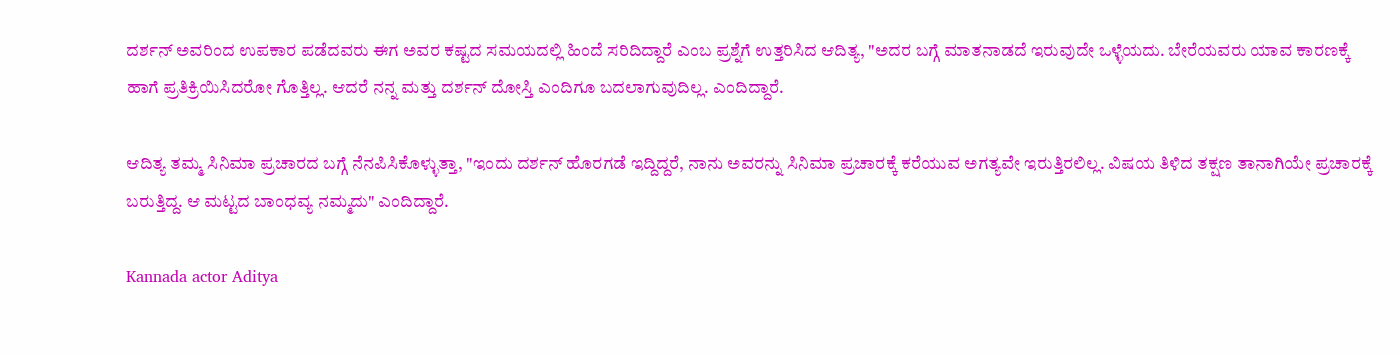ದರ್ಶನ್ ಅವರಿಂದ ಉಪಕಾರ ಪಡೆದವರು ಈಗ ಅವರ ಕಷ್ಟದ ಸಮಯದಲ್ಲಿ ಹಿಂದೆ ಸರಿದಿದ್ದಾರೆ ಎಂಬ ಪ್ರಶ್ನೆಗೆ ಉತ್ತರಿಸಿದ ಆದಿತ್ಯ, "ಅದರ ಬಗ್ಗೆ ಮಾತನಾಡದೆ ಇರುವುದೇ ಒಳ್ಳೆಯದು. ಬೇರೆಯವರು ಯಾವ ಕಾರಣಕ್ಕೆ ಹಾಗೆ ಪ್ರತಿಕ್ರಿಯಿಸಿದರೋ ಗೊತ್ತಿಲ್ಲ. ಆದರೆ ನನ್ನ ಮತ್ತು ದರ್ಶನ್ ದೋಸ್ತಿ ಎಂದಿಗೂ ಬದಲಾಗುವುದಿಲ್ಲ. ಎಂದಿದ್ದಾರೆ.

ಆದಿತ್ಯ ತಮ್ಮ ಸಿನಿಮಾ ಪ್ರಚಾರದ ಬಗ್ಗೆ ನೆನಪಿಸಿಕೊಳ್ಳುತ್ತಾ, "ಇಂದು ದರ್ಶನ್ ಹೊರಗಡೆ ಇದ್ದಿದ್ದರೆ, ನಾನು ಅವರನ್ನು ಸಿನಿಮಾ ಪ್ರಚಾರಕ್ಕೆ ಕರೆಯುವ ಅಗತ್ಯವೇ ಇರುತ್ತಿರಲಿಲ್ಲ. ವಿಷಯ ತಿಳಿದ ತಕ್ಷಣ ತಾನಾಗಿಯೇ ಪ್ರಚಾರಕ್ಕೆ ಬರುತ್ತಿದ್ದ. ಆ ಮಟ್ಟದ ಬಾಂಧವ್ಯ ನಮ್ಮದು" ಎಂದಿದ್ದಾರೆ.

Kannada actor Aditya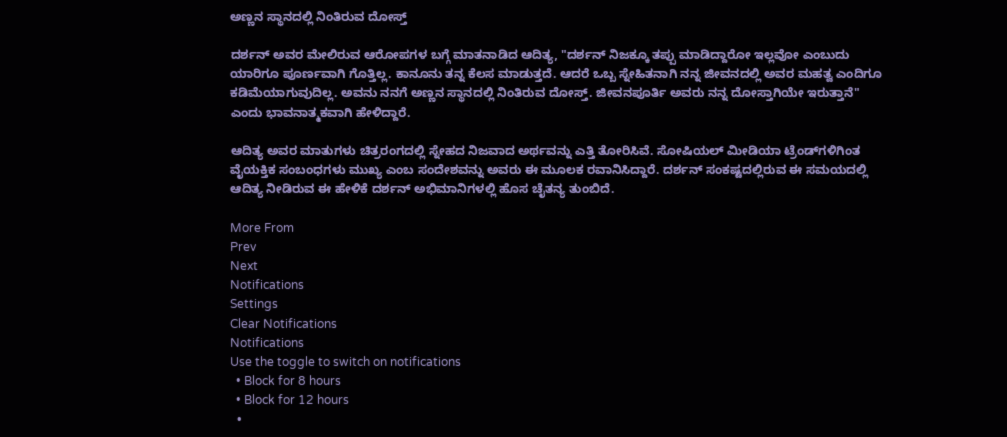ಅಣ್ಣನ ಸ್ಥಾನದಲ್ಲಿ ನಿಂತಿರುವ ದೋಸ್ತ್

ದರ್ಶನ್ ಅವರ ಮೇಲಿರುವ ಆರೋಪಗಳ ಬಗ್ಗೆ ಮಾತನಾಡಿದ ಆದಿತ್ಯ, "ದರ್ಶನ್ ನಿಜಕ್ಕೂ ತಪ್ಪು ಮಾಡಿದ್ದಾರೋ ಇಲ್ಲವೋ ಎಂಬುದು ಯಾರಿಗೂ ಪೂರ್ಣವಾಗಿ ಗೊತ್ತಿಲ್ಲ. ಕಾನೂನು ತನ್ನ ಕೆಲಸ ಮಾಡುತ್ತದೆ. ಆದರೆ ಒಬ್ಬ ಸ್ನೇಹಿತನಾಗಿ ನನ್ನ ಜೀವನದಲ್ಲಿ ಅವರ ಮಹತ್ವ ಎಂದಿಗೂ ಕಡಿಮೆಯಾಗುವುದಿಲ್ಲ. ಅವನು ನನಗೆ ಅಣ್ಣನ ಸ್ಥಾನದಲ್ಲಿ ನಿಂತಿರುವ ದೋಸ್ತ್. ಜೀವನಪೂರ್ತಿ ಅವರು ನನ್ನ ದೋಸ್ತಾಗಿಯೇ ಇರುತ್ತಾನೆ" ಎಂದು ಭಾವನಾತ್ಮಕವಾಗಿ ಹೇಳಿದ್ದಾರೆ.

ಆದಿತ್ಯ ಅವರ ಮಾತುಗಳು ಚಿತ್ರರಂಗದಲ್ಲಿ ಸ್ನೇಹದ ನಿಜವಾದ ಅರ್ಥವನ್ನು ಎತ್ತಿ ತೋರಿಸಿವೆ. ಸೋಷಿಯಲ್ ಮೀಡಿಯಾ ಟ್ರೆಂಡ್‌ಗಳಿಗಿಂತ ವೈಯಕ್ತಿಕ ಸಂಬಂಧಗಳು ಮುಖ್ಯ ಎಂಬ ಸಂದೇಶವನ್ನು ಅವರು ಈ ಮೂಲಕ ರವಾನಿಸಿದ್ದಾರೆ. ದರ್ಶನ್ ಸಂಕಷ್ಟದಲ್ಲಿರುವ ಈ ಸಮಯದಲ್ಲಿ ಆದಿತ್ಯ ನೀಡಿರುವ ಈ ಹೇಳಿಕೆ ದರ್ಶನ್ ಅಭಿಮಾನಿಗಳಲ್ಲಿ ಹೊಸ ಚೈತನ್ಯ ತುಂಬಿದೆ.

More From
Prev
Next
Notifications
Settings
Clear Notifications
Notifications
Use the toggle to switch on notifications
  • Block for 8 hours
  • Block for 12 hours
  •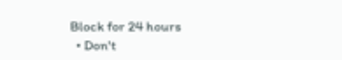Block for 24 hours
  • Don't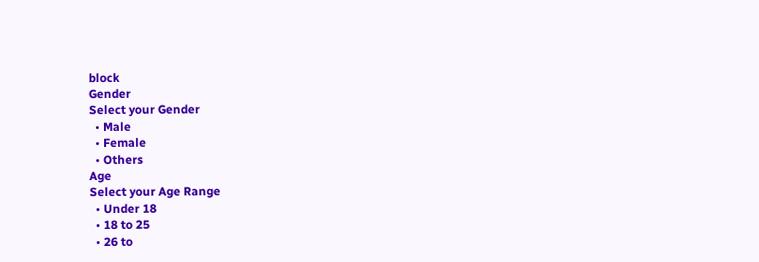block
Gender
Select your Gender
  • Male
  • Female
  • Others
Age
Select your Age Range
  • Under 18
  • 18 to 25
  • 26 to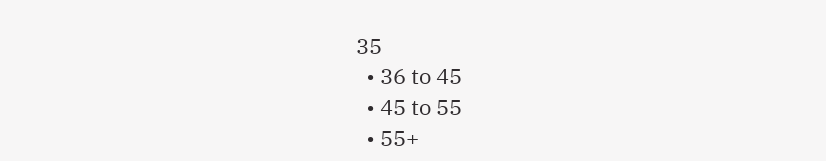35
  • 36 to 45
  • 45 to 55
  • 55+